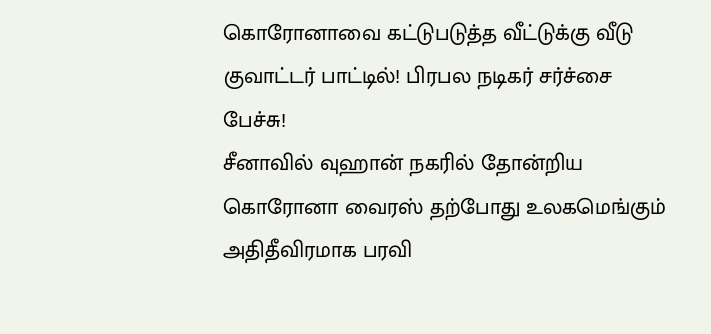கொரோனாவை கட்டுபடுத்த வீட்டுக்கு வீடு குவாட்டர் பாட்டில்! பிரபல நடிகர் சர்ச்சை பேச்சு!
சீனாவில் வுஹான் நகரில் தோன்றிய கொரோனா வைரஸ் தற்போது உலகமெங்கும் அதிதீவிரமாக பரவி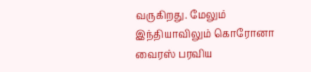வருகிறது. மேலும் இந்தியாவிலும் கொரோனா வைரஸ் பரவிய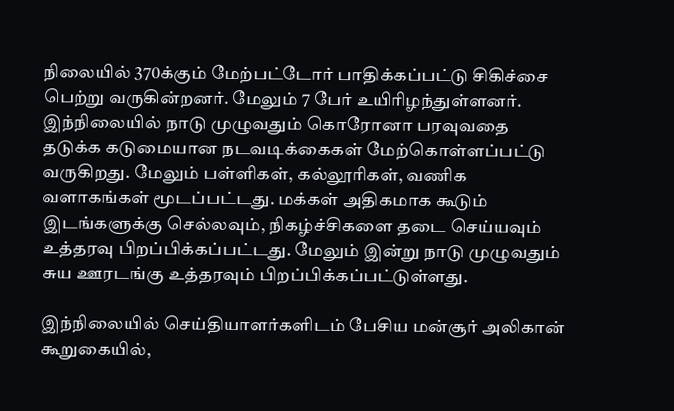நிலையில் 370க்கும் மேற்பட்டோர் பாதிக்கப்பட்டு சிகிச்சை பெற்று வருகின்றனர். மேலும் 7 பேர் உயிரிழந்துள்ளனர்.
இந்நிலையில் நாடு முழுவதும் கொரோனா பரவுவதை தடுக்க கடுமையான நடவடிக்கைகள் மேற்கொள்ளப்பட்டு வருகிறது. மேலும் பள்ளிகள், கல்லூரிகள், வணிக வளாகங்கள் மூடப்பட்டது. மக்கள் அதிகமாக கூடும் இடங்களுக்கு செல்லவும், நிகழ்ச்சிகளை தடை செய்யவும் உத்தரவு பிறப்பிக்கப்பட்டது. மேலும் இன்று நாடு முழுவதும் சுய ஊரடங்கு உத்தரவும் பிறப்பிக்கப்பட்டுள்ளது.

இந்நிலையில் செய்தியாளர்களிடம் பேசிய மன்சூர் அலிகான் கூறுகையில்,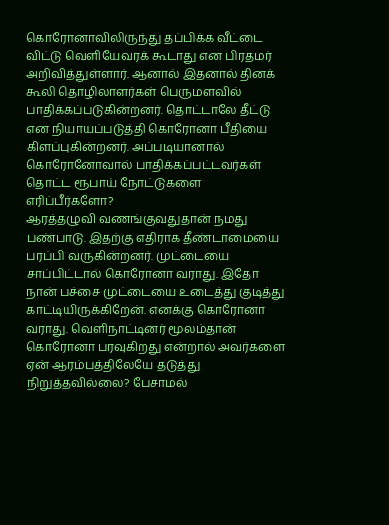கொரோனாவிலிருந்து தப்பிக்க வீட்டை விட்டு வெளியேவரக் கூடாது என பிரதமர் அறிவித்துள்ளார். ஆனால் இதனால் தினக் கூலி தொழிலாளர்கள் பெருமளவில் பாதிக்கப்படுகின்றனர். தொட்டாலே தீட்டு என நியாயப்படுத்தி கொரோனா பீதியை கிளப்புகின்றனர். அப்படியானால் கொரோனோவால் பாதிக்கப்பட்டவர்கள் தொட்ட ரூபாய் நோட்டுகளை எரிப்பீர்களோ?
ஆரத்தழுவி வணங்குவதுதான் நமது பண்பாடு. இதற்கு எதிராக தீண்டாமையை பரப்பி வருகின்றனர். முட்டையை சாப்பிட்டால் கொரோனா வராது. இதோ நான் பச்சை முட்டையை உடைத்து குடித்து காட்டியிருக்கிறேன். எனக்கு கொரோனா வராது. வெளிநாட்டினர் மூலம்தான் கொரோனா பரவுகிறது என்றால் அவர்களை ஏன் ஆரம்பத்திலேயே தடுத்து நிறுத்தவில்லை? பேசாமல்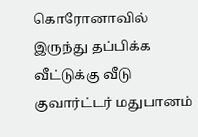கொரோனாவில் இருந்து தப்பிக்க வீட்டுக்கு வீடு குவார்ட்டர் மதுபானம்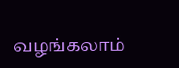வழங்கலாம்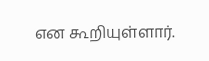என கூறியுள்ளார்.